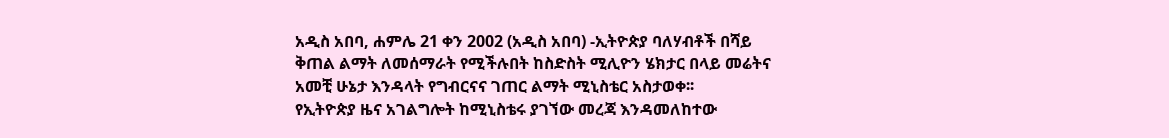አዲስ አበባ, ሐምሌ 21 ቀን 2002 (አዲስ አበባ) -ኢትዮጵያ ባለሃብቶች በሻይ ቅጠል ልማት ለመሰማራት የሚችሉበት ከስድስት ሚሊዮን ሄክታር በላይ መሬትና አመቺ ሁኔታ እንዳላት የግብርናና ገጠር ልማት ሚኒስቴር አስታወቀ፡፡
የኢትዮጵያ ዜና አገልግሎት ከሚኒስቴሩ ያገኘው መረጃ እንዳመለከተው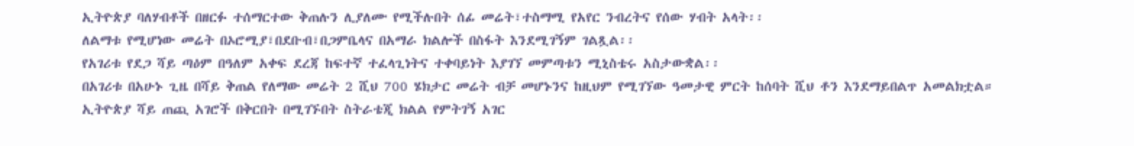ኢትዮጵያ ባለሃብቶች በዘርፉ ተሰማርተው ቅጠሉን ሊያለሙ የሚችሉበት ሰፊ መሬት፣ተስማሚ የአየር ንብረትና የሰው ሃብት አላት፡፡
ለልማቱ የሚሆነው መሬት በኦሮሚያ፣በደቡብ፣በጋምቤላና በአማራ ክልሎች በስፋት እንደሚገኝም ገልጿል፡፡
የአገሪቱ የደጋ ሻይ ጣዕም በዓለም አቀፍ ደረጃ ከፍተኛ ተፈላጊነትና ተቀባይነት እያገኘ መምጣቱን ሚኒስቴሩ አስታውቋል፡፡
በአገሪቱ በአሁኑ ጊዜ በሻይ ቅጠል የለማው መሬት 2 ሺህ 700 ሄክታር መሬት ብቻ መሆኑንና ከዚህም የሚገኘው ዓመታዊ ምርት ከሰባት ሺህ ቶን እንደማይበልጥ አመልክቷል።
ኢትዮጵያ ሻይ ጠጪ አገሮች በቅርበት በሚገኙበት ስትራቴጂ ክልል የምትገኝ አገር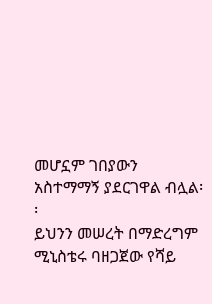መሆኗም ገበያውን አስተማማኝ ያደርገዋል ብሏል፡፡
ይህንን መሠረት በማድረግም ሚኒስቴሩ ባዘጋጀው የሻይ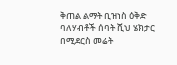ቅጠል ልማት ቢዝነስ ዕቅድ ባለሃብቶች ሰባት ሺህ ሄክታር በሚደርስ መሬት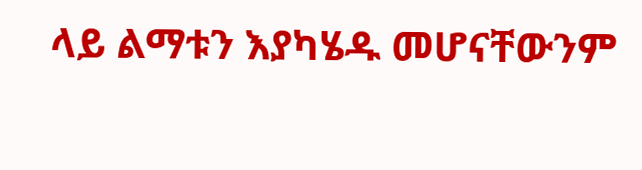ላይ ልማቱን እያካሄዱ መሆናቸውንም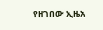የዘገበው ኢዜአ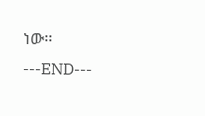ነው፡፡
---END---